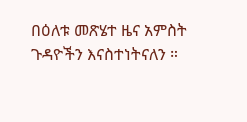በዕለቱ መጽሄተ ዜና አምስት ጉዳዮችን እናስተነትናለን ።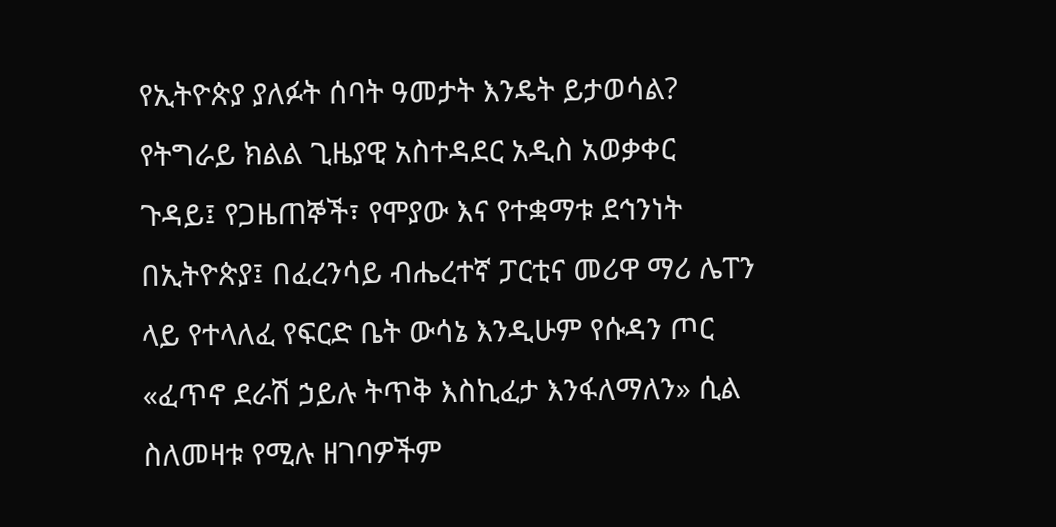የኢትዮጵያ ያለፉት ሰባት ዓመታት እንዴት ይታወሳል? የትግራይ ክልል ጊዜያዊ አስተዳደር አዲስ አወቃቀር ጉዳይ፤ የጋዜጠኞች፣ የሞያው እና የተቋማቱ ደኅንነት በኢትዮጵያ፤ በፈረንሳይ ብሔረተኛ ፓርቲና መሪዋ ማሪ ሌፐን ላይ የተላለፈ የፍርድ ቤት ውሳኔ እንዲሁም የሱዳን ጦር «ፈጥኖ ደራሽ ኃይሉ ትጥቅ እስኪፈታ እንፋለማለን» ሲል ስለመዛቱ የሚሉ ዘገባዎችም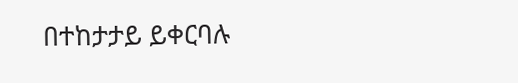በተከታታይ ይቀርባሉ